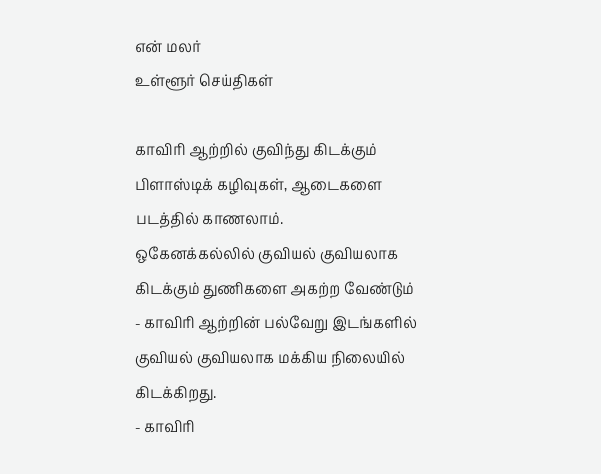என் மலர்
உள்ளூர் செய்திகள்

காவிரி ஆற்றில் குவிந்து கிடக்கும் பிளாஸ்டிக் கழிவுகள், ஆடைகளை படத்தில் காணலாம்.
ஒகேனக்கல்லில் குவியல் குவியலாக கிடக்கும் துணிகளை அகற்ற வேண்டும்
- காவிரி ஆற்றின் பல்வேறு இடங்களில் குவியல் குவியலாக மக்கிய நிலையில் கிடக்கிறது.
- காவிரி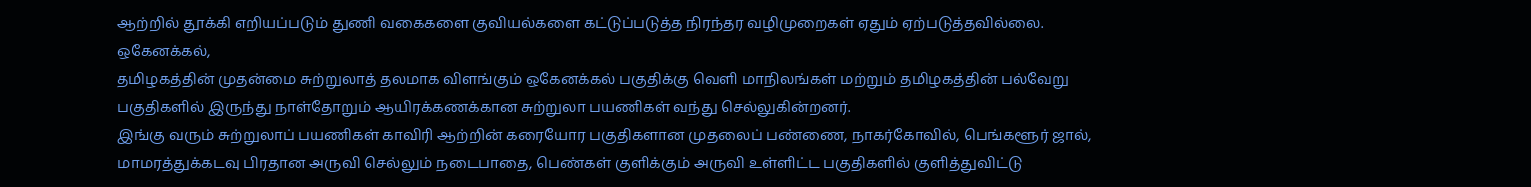ஆற்றில் தூக்கி எறியப்படும் துணி வகைகளை குவியல்களை கட்டுப்படுத்த நிரந்தர வழிமுறைகள் ஏதும் ஏற்படுத்தவில்லை.
ஒகேனக்கல்,
தமிழகத்தின் முதன்மை சுற்றுலாத் தலமாக விளங்கும் ஒகேனக்கல் பகுதிக்கு வெளி மாநிலங்கள் மற்றும் தமிழகத்தின் பல்வேறு பகுதிகளில் இருந்து நாள்தோறும் ஆயிரக்கணக்கான சுற்றுலா பயணிகள் வந்து செல்லுகின்றனர்.
இங்கு வரும் சுற்றுலாப் பயணிகள் காவிரி ஆற்றின் கரையோர பகுதிகளான முதலைப் பண்ணை, நாகர்கோவில், பெங்களூர் ஜால், மாமரத்துக்கடவு பிரதான அருவி செல்லும் நடைபாதை, பெண்கள் குளிக்கும் அருவி உள்ளிட்ட பகுதிகளில் குளித்துவிட்டு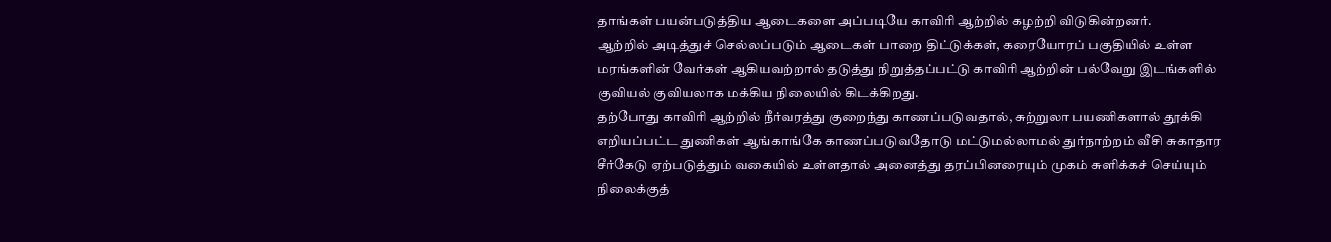தாங்கள் பயன்படுத்திய ஆடைகளை அப்படியே காவிரி ஆற்றில் கழற்றி விடுகின்றனர்.
ஆற்றில் அடித்துச் செல்லப்படும் ஆடைகள் பாறை திட்டுக்கள், கரையோரப் பகுதியில் உள்ள மரங்களின் வேர்கள் ஆகியவற்றால் தடுத்து நிறுத்தப்பட்டு காவிரி ஆற்றின் பல்வேறு இடங்களில் குவியல் குவியலாக மக்கிய நிலையில் கிடக்கிறது.
தற்போது காவிரி ஆற்றில் நீர்வரத்து குறைந்து காணப்படுவதால், சுற்றுலா பயணிகளால் தூக்கி எறியப்பட்ட துணிகள் ஆங்காங்கே காணப்படுவதோடு மட்டுமல்லாமல் துர்நாற்றம் வீசி சுகாதார சீர்கேடு ஏற்படுத்தும் வகையில் உள்ளதால் அனைத்து தரப்பினரையும் முகம் சுளிக்கச் செய்யும் நிலைக்குத்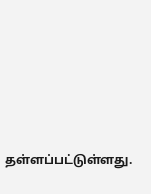தள்ளப்பட்டுள்ளது.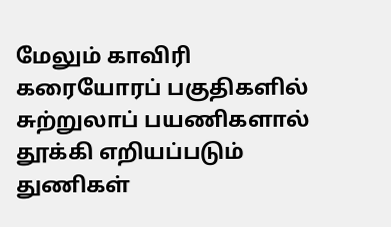மேலும் காவிரி கரையோரப் பகுதிகளில் சுற்றுலாப் பயணிகளால் தூக்கி எறியப்படும் துணிகள்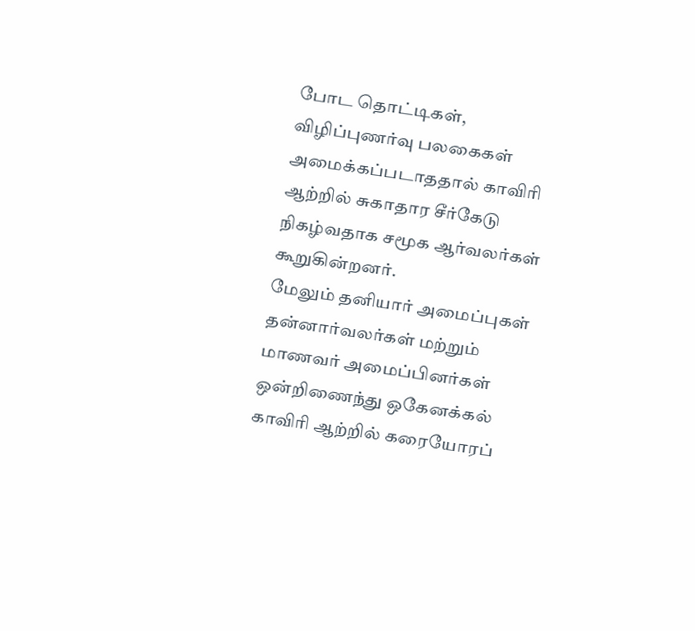போட தொட்டிகள், விழிப்புணர்வு பலகைகள் அமைக்கப்படாததால் காவிரி ஆற்றில் சுகாதார சீர்கேடு நிகழ்வதாக சமூக ஆர்வலர்கள் கூறுகின்றனர்.
மேலும் தனியார் அமைப்புகள் தன்னார்வலர்கள் மற்றும் மாணவர் அமைப்பினர்கள் ஒன்றிணைந்து ஒகேனக்கல் காவிரி ஆற்றில் கரையோரப்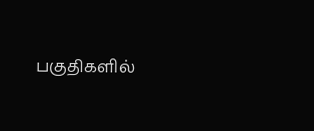பகுதிகளில்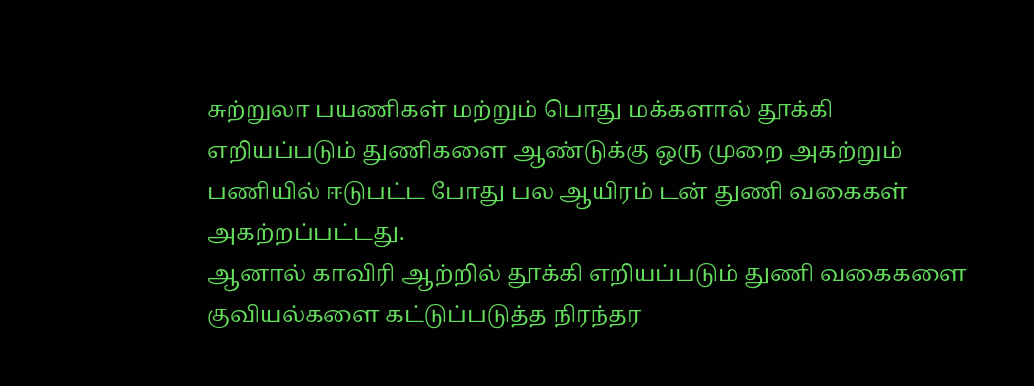சுற்றுலா பயணிகள் மற்றும் பொது மக்களால் தூக்கி எறியப்படும் துணிகளை ஆண்டுக்கு ஒரு முறை அகற்றும் பணியில் ஈடுபட்ட போது பல ஆயிரம் டன் துணி வகைகள் அகற்றப்பட்டது.
ஆனால் காவிரி ஆற்றில் தூக்கி எறியப்படும் துணி வகைகளை குவியல்களை கட்டுப்படுத்த நிரந்தர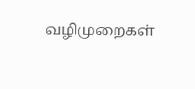வழிமுறைகள்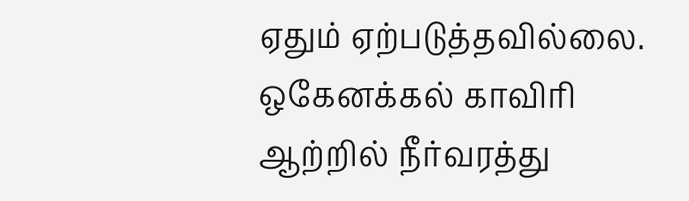ஏதும் ஏற்படுத்தவில்லை. ஒகேனக்கல் காவிரி ஆற்றில் நீர்வரத்து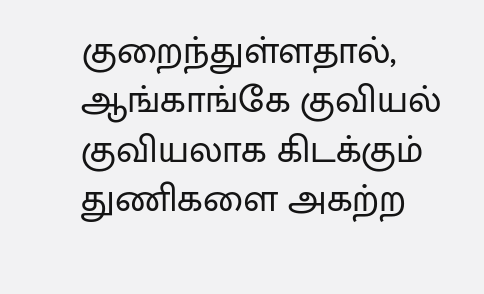குறைந்துள்ளதால், ஆங்காங்கே குவியல் குவியலாக கிடக்கும் துணிகளை அகற்ற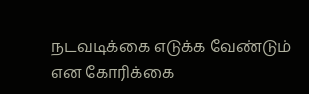நடவடிக்கை எடுக்க வேண்டும் என கோரிக்கை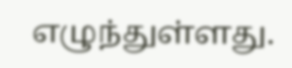எழுந்துள்ளது.